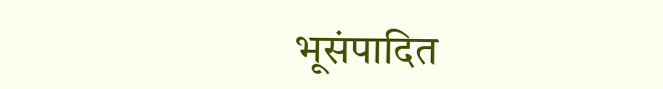भूसंपादित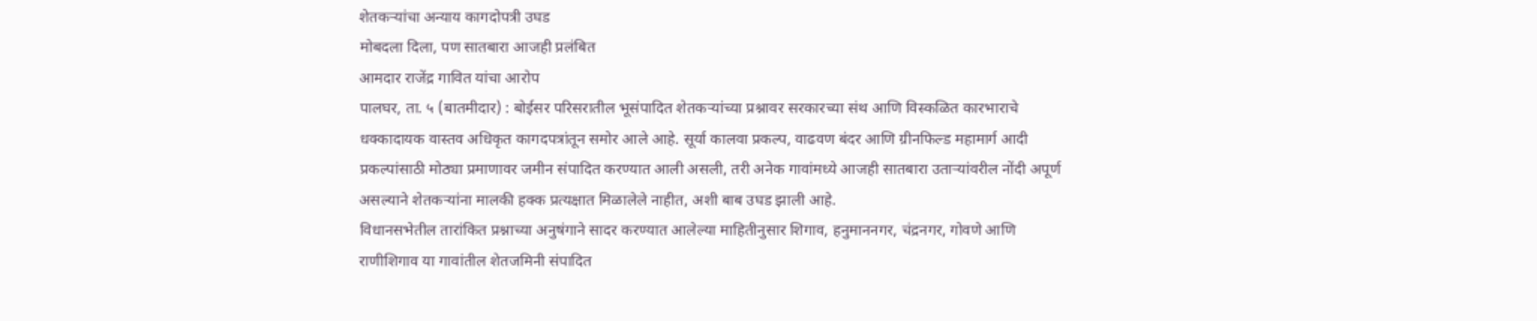शेतकऱ्यांचा अन्याय कागदोपत्री उघड
मोबदला दिला, पण सातबारा आजही प्रलंबित
आमदार राजेंद्र गावित यांचा आरोप
पालघर, ता. ५ (बातमीदार) : बोईसर परिसरातील भूसंपादित शेतकऱ्यांच्या प्रश्नावर सरकारच्या संथ आणि विस्कळित कारभाराचे धक्कादायक वास्तव अधिकृत कागदपत्रांतून समोर आले आहे. सूर्या कालवा प्रकल्प, वाढवण बंदर आणि ग्रीनफिल्ड महामार्ग आदी प्रकल्पांसाठी मोठ्या प्रमाणावर जमीन संपादित करण्यात आली असली, तरी अनेक गावांमध्ये आजही सातबारा उताऱ्यांवरील नोंदी अपूर्ण असल्याने शेतकऱ्यांना मालकी हक्क प्रत्यक्षात मिळालेले नाहीत, अशी बाब उघड झाली आहे.
विधानसभेतील तारांकित प्रश्नाच्या अनुषंगाने सादर करण्यात आलेल्या माहितीनुसार शिगाव, हनुमाननगर, चंद्रनगर, गोवणे आणि राणीशिगाव या गावांतील शेतजमिनी संपादित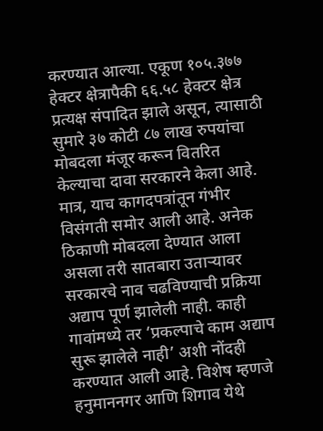करण्यात आल्या. एकूण १०५.३७७ हेक्टर क्षेत्रापैकी ६६.५८ हेक्टर क्षेत्र प्रत्यक्ष संपादित झाले असून, त्यासाठी सुमारे ३७ कोटी ८७ लाख रुपयांचा मोबदला मंजूर करून वितरित केल्याचा दावा सरकारने केला आहे. मात्र, याच कागदपत्रांतून गंभीर विसंगती समोर आली आहे. अनेक ठिकाणी मोबदला देण्यात आला असला तरी सातबारा उताऱ्यावर सरकारचे नाव चढविण्याची प्रक्रिया अद्याप पूर्ण झालेली नाही. काही गावांमध्ये तर ‘प्रकल्पाचे काम अद्याप सुरू झालेले नाही’ अशी नोंदही करण्यात आली आहे. विशेष म्हणजे हनुमाननगर आणि शिगाव येथे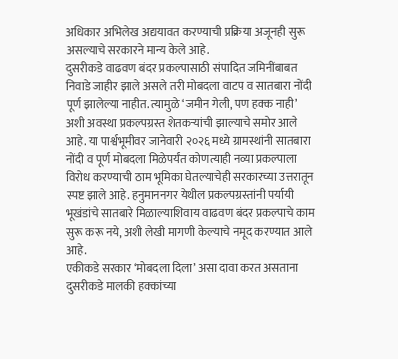अधिकार अभिलेख अद्ययावत करण्याची प्रक्रिया अजूनही सुरू असल्याचे सरकारने मान्य केले आहे.
दुसरीकडे वाढवण बंदर प्रकल्पासाठी संपादित जमिनींबाबत निवाडे जाहीर झाले असले तरी मोबदला वाटप व सातबारा नोंदी पूर्ण झालेल्या नाहीत. त्यामुळे ‘जमीन गेली, पण हक्क नाही’ अशी अवस्था प्रकल्पग्रस्त शेतकऱ्यांची झाल्याचे समोर आले आहे. या पार्श्वभूमीवर जानेवारी २०२६ मध्ये ग्रामस्थांनी सातबारा नोंदी व पूर्ण मोबदला मिळेपर्यंत कोणत्याही नव्या प्रकल्पाला विरोध करण्याची ठाम भूमिका घेतल्याचेही सरकारच्या उत्तरातून स्पष्ट झाले आहे. हनुमाननगर येथील प्रकल्पग्रस्तांनी पर्यायी भूखंडांचे सातबारे मिळाल्याशिवाय वाढवण बंदर प्रकल्पाचे काम सुरू करू नये, अशी लेखी मागणी केल्याचे नमूद करण्यात आले आहे.
एकीकडे सरकार ‘मोबदला दिला’ असा दावा करत असताना दुसरीकडे मालकी हक्कांच्या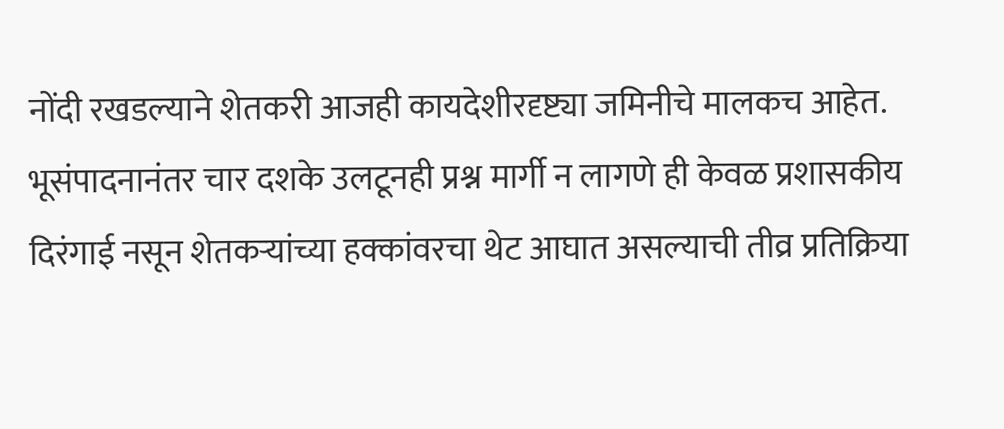नोंदी रखडल्याने शेतकरी आजही कायदेशीरदृष्ट्या जमिनीचे मालकच आहेत. भूसंपादनानंतर चार दशके उलटूनही प्रश्न मार्गी न लागणे ही केवळ प्रशासकीय दिरंगाई नसून शेतकऱ्यांच्या हक्कांवरचा थेट आघात असल्याची तीव्र प्रतिक्रिया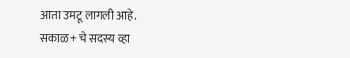आता उमटू लागली आहे.
सकाळ+ चे सदस्य व्हा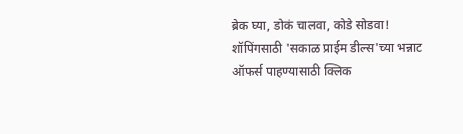ब्रेक घ्या, डोकं चालवा, कोडे सोडवा!
शॉपिंगसाठी 'सकाळ प्राईम डील्स'च्या भन्नाट ऑफर्स पाहण्यासाठी क्लिक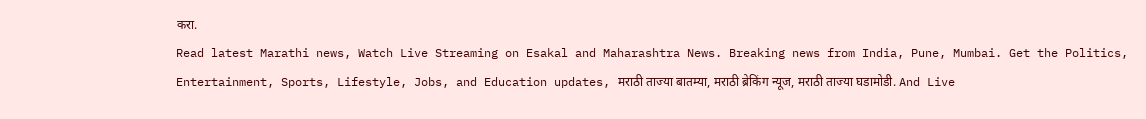करा.
Read latest Marathi news, Watch Live Streaming on Esakal and Maharashtra News. Breaking news from India, Pune, Mumbai. Get the Politics, Entertainment, Sports, Lifestyle, Jobs, and Education updates, मराठी ताज्या बातम्या, मराठी ब्रेकिंग न्यूज, मराठी ताज्या घडामोडी. And Live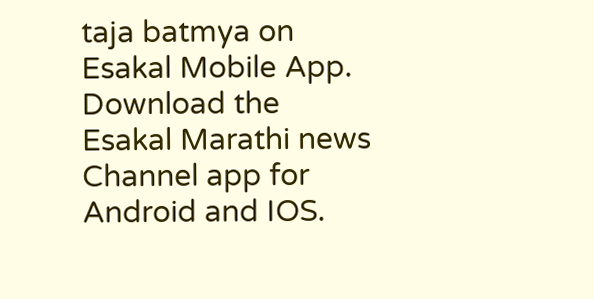taja batmya on Esakal Mobile App. Download the Esakal Marathi news Channel app for Android and IOS.